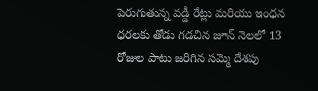పెరుగుతున్న వడ్డీ రేట్లు మరియు ఇంధన ధరలకు తోడు గడచిన జూన్ నెలలో 13 రోజుల పాటు జరిగిన సమ్మె దేశపు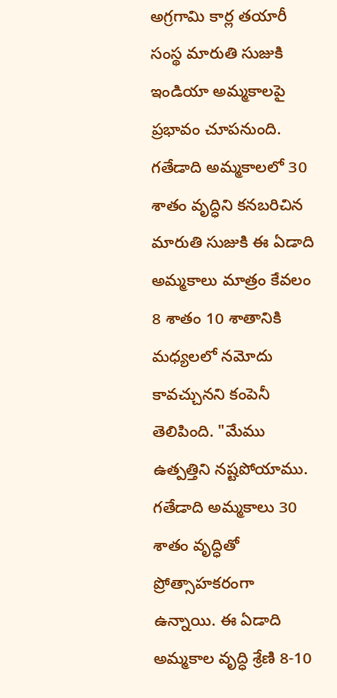అగ్రగామి కార్ల తయారీ సంస్థ మారుతి సుజుకి ఇండియా అమ్మకాలపై ప్రభావం చూపనుంది. గతేడాది అమ్మకాలలో 30 శాతం వృద్ధిని కనబరిచిన మారుతి సుజుకి ఈ ఏడాది అమ్మకాలు మాత్రం కేవలం 8 శాతం 10 శాతానికి మధ్యలలో నమోదు కావచ్చునని కంపెనీ తెలిపింది. "మేము ఉత్పత్తిని నష్టపోయాము. గతేడాది అమ్మకాలు 30 శాతం వృద్ధితో ప్రోత్సాహకరంగా ఉన్నాయి. ఈ ఏడాది అమ్మకాల వృద్ధి శ్రేణి 8-10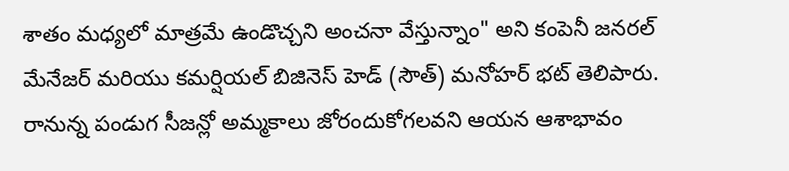శాతం మధ్యలో మాత్రమే ఉండొచ్చని అంచనా వేస్తున్నాం" అని కంపెనీ జనరల్ మేనేజర్ మరియు కమర్షియల్ బిజినెస్ హెడ్ (సౌత్) మనోహర్ భట్ తెలిపారు.
రానున్న పండుగ సీజన్లో అమ్మకాలు జోరందుకోగలవని ఆయన ఆశాభావం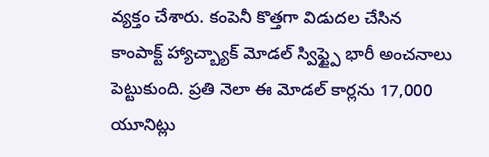వ్యక్తం చేశారు. కంపెనీ కొత్తగా విడుదల చేసిన కాంపాక్ట్ హ్యాచ్బ్యాక్ మోడల్ స్విఫ్ట్పై భారీ అంచనాలు పెట్టుకుంది. ప్రతి నెలా ఈ మోడల్ కార్లను 17,000 యూనిట్లు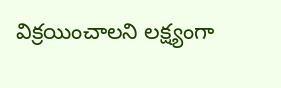విక్రయించాలని లక్ష్యంగా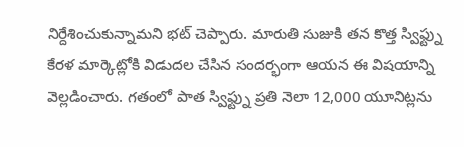నిర్దేశించుకున్నామని భట్ చెప్పారు. మారుతి సుజుకి తన కొత్త స్విఫ్ట్ను కేరళ మార్కెట్లోకి విడుదల చేసిన సందర్భంగా ఆయన ఈ విషయాన్ని వెల్లడించారు. గతంలో పాత స్విఫ్ట్ను ప్రతి నెలా 12,000 యూనిట్లను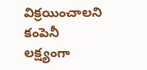విక్రయించాలని కంపెనీ లక్ష్యంగా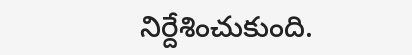నిర్దేశించుకుంది.